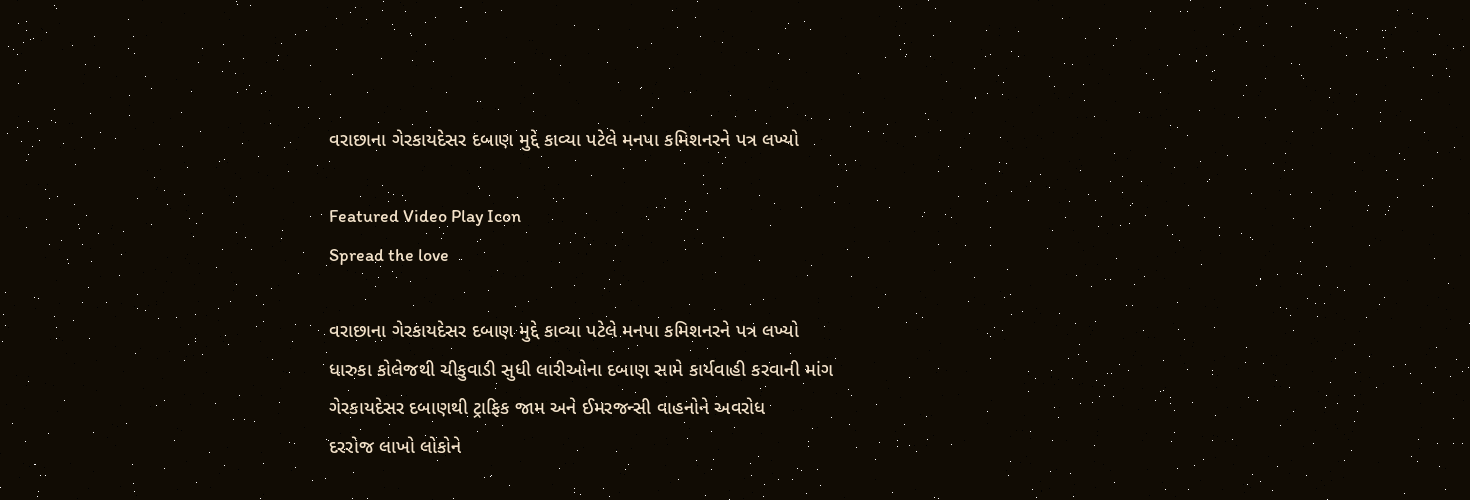વરાછાના ગેરકાયદેસર દબાણ મુદ્દે કાવ્યા પટેલે મનપા કમિશનરને પત્ર લખ્યો

Featured Video Play Icon
Spread the love

વરાછાના ગેરકાયદેસર દબાણ મુદ્દે કાવ્યા પટેલે મનપા કમિશનરને પત્ર લખ્યો
ધારુકા કોલેજથી ચીકુવાડી સુધી લારીઓના દબાણ સામે કાર્યવાહી કરવાની માંગ
ગેરકાયદેસર દબાણથી ટ્રાફિક જામ અને ઈમરજન્સી વાહનોને અવરોધ
દરરોજ લાખો લોકોને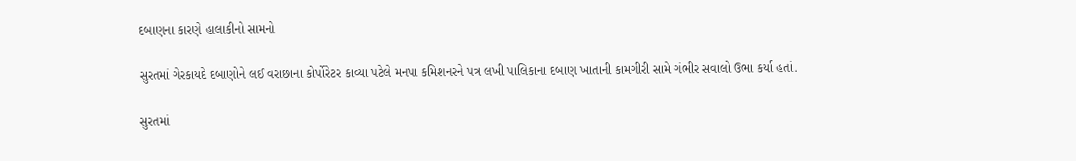દબાણના કારણે હાલાકીનો સામનો

સુરતમાં ગેરકાયદે દબાણોને લઈ વરાછાના કોર્પોરેટર કાવ્યા પટેલે મનપા કમિશનરને પત્ર લખી પાલિકાના દબાણ ખાતાની કામગીરી સામે ગંભીર સવાલો ઉભા કર્યા હતાં.

સુરતમાં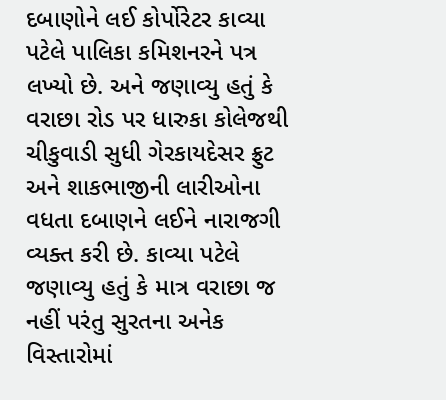દબાણોને લઈ કોર્પોરેટર કાવ્યા પટેલે પાલિકા કમિશનરને પત્ર લખ્યો છે. અને જણાવ્યુ હતું કે વરાછા રોડ પર ધારુકા કોલેજથી ચીકુવાડી સુધી ગેરકાયદેસર ફ્રુટ અને શાકભાજીની લારીઓના વધતા દબાણને લઈને નારાજગી વ્યક્ત કરી છે. કાવ્યા પટેલે જણાવ્યુ હતું કે માત્ર વરાછા જ નહીં પરંતુ સુરતના અનેક વિસ્તારોમાં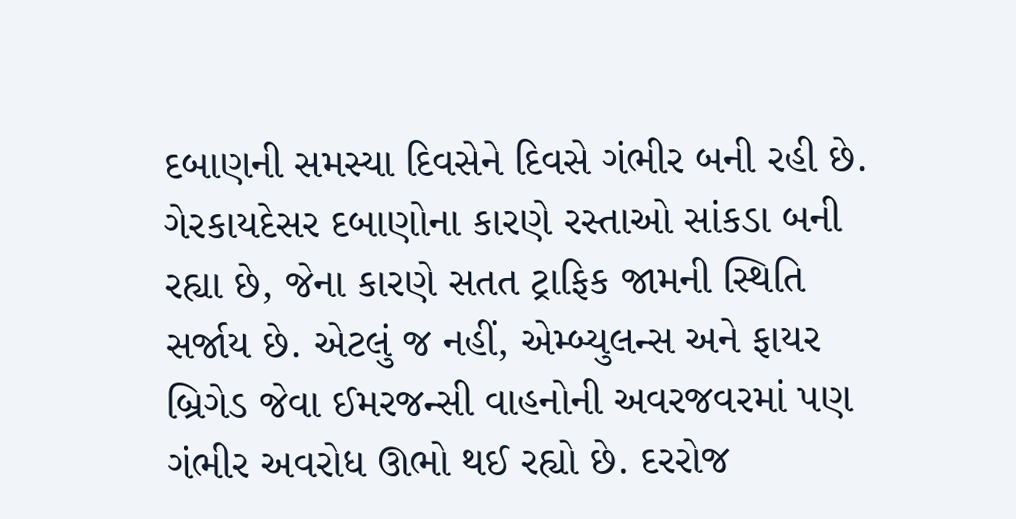દબાણની સમસ્યા દિવસેને દિવસે ગંભીર બની રહી છે. ગેરકાયદેસર દબાણોના કારણે રસ્તાઓ સાંકડા બની રહ્યા છે, જેના કારણે સતત ટ્રાફિક જામની સ્થિતિ સર્જાય છે. એટલું જ નહીં, એમ્બ્યુલન્સ અને ફાયર બ્રિગેડ જેવા ઈમરજન્સી વાહનોની અવરજવરમાં પણ ગંભીર અવરોધ ઊભો થઈ રહ્યો છે. દરરોજ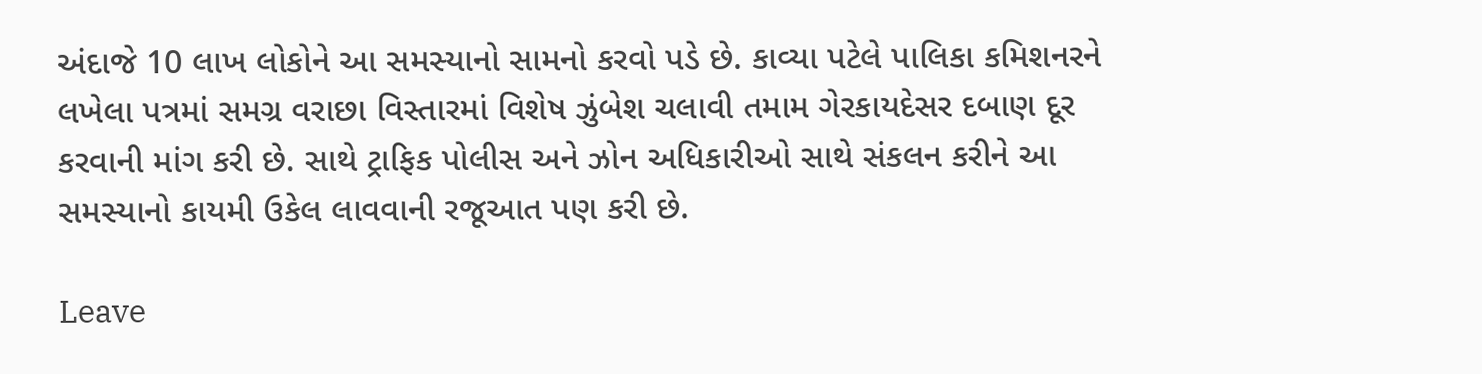અંદાજે 10 લાખ લોકોને આ સમસ્યાનો સામનો કરવો પડે છે. કાવ્યા પટેલે પાલિકા કમિશનરને લખેલા પત્રમાં સમગ્ર વરાછા વિસ્તારમાં વિશેષ ઝુંબેશ ચલાવી તમામ ગેરકાયદેસર દબાણ દૂર કરવાની માંગ કરી છે. સાથે ટ્રાફિક પોલીસ અને ઝોન અધિકારીઓ સાથે સંકલન કરીને આ સમસ્યાનો કાયમી ઉકેલ લાવવાની રજૂઆત પણ કરી છે.

Leave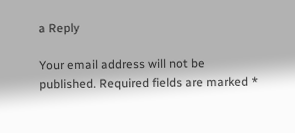a Reply

Your email address will not be published. Required fields are marked *